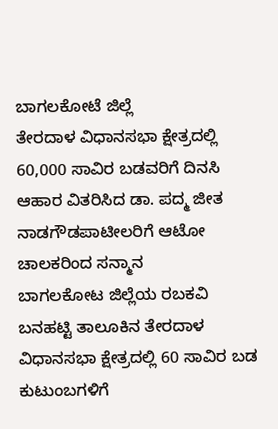ಬಾಗಲಕೋಟೆ ಜಿಲ್ಲೆ
ತೇರದಾಳ ವಿಧಾನಸಭಾ ಕ್ಷೇತ್ರದಲ್ಲಿ 60,000 ಸಾವಿರ ಬಡವರಿಗೆ ದಿನಸಿ ಆಹಾರ ವಿತರಿಸಿದ ಡಾ. ಪದ್ಮ ಜೀತ ನಾಡಗೌಡಪಾಟೀಲರಿಗೆ ಆಟೋ ಚಾಲಕರಿಂದ ಸನ್ಮಾನ
ಬಾಗಲಕೋಟ ಜಿಲ್ಲೆಯ ರಬಕವಿ ಬನಹಟ್ಟಿ ತಾಲೂಕಿನ ತೇರದಾಳ ವಿಧಾನಸಭಾ ಕ್ಷೇತ್ರದಲ್ಲಿ 60 ಸಾವಿರ ಬಡ ಕುಟುಂಬಗಳಿಗೆ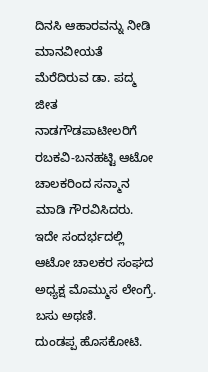ದಿನಸಿ ಆಹಾರವನ್ನು ನೀಡಿ ಮಾನವೀಯತೆ ಮೆರೆದಿರುವ ಡಾ. ಪದ್ಮ ಜೀತ ನಾಡಗೌಡಪಾಟೀಲರಿಗೆ ರಬಕವಿ-ಬನಹಟ್ಟಿ ಆಟೋ ಚಾಲಕರಿಂದ ಸನ್ಮಾನ ಮಾಡಿ ಗೌರವಿಸಿದರು.
ಇದೇ ಸಂದರ್ಭದಲ್ಲಿ ಆಟೋ ಚಾಲಕರ ಸಂಘದ ಅಧ್ಯಕ್ಷ ಮೊಮ್ಮುಸ ಲೇಂಗ್ರೆ. ಬಸು ಅಥಣಿ.
ದುಂಡಪ್ಪ ಹೊಸಕೋಟಿ.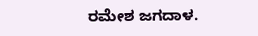ರಮೇಶ ಜಗದಾಳ.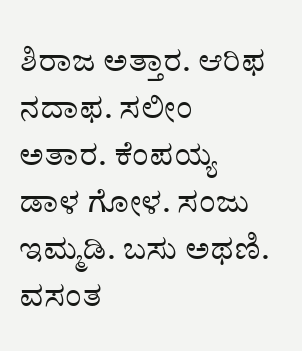ಶಿರಾಜ ಅತ್ತಾರ. ಆರಿಫ ನದಾಫ. ಸಲೀಂ ಅತಾರ. ಕೆಂಪಯ್ಯ ಡಾಳ ಗೋಳ. ಸಂಜು ಇಮ್ಮಡಿ. ಬಸು ಅಥಣಿ. ವಸಂತ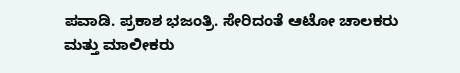ಪವಾಡಿ. ಪ್ರಕಾಶ ಭಜಂತ್ರಿ. ಸೇರಿದಂತೆ ಆಟೋ ಚಾಲಕರು ಮತ್ತು ಮಾಲೀಕರು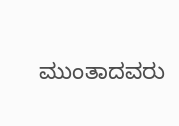ಮುಂತಾದವರು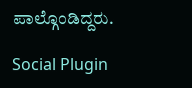ಪಾಲ್ಗೊಂಡಿದ್ದರು.

Social Plugin